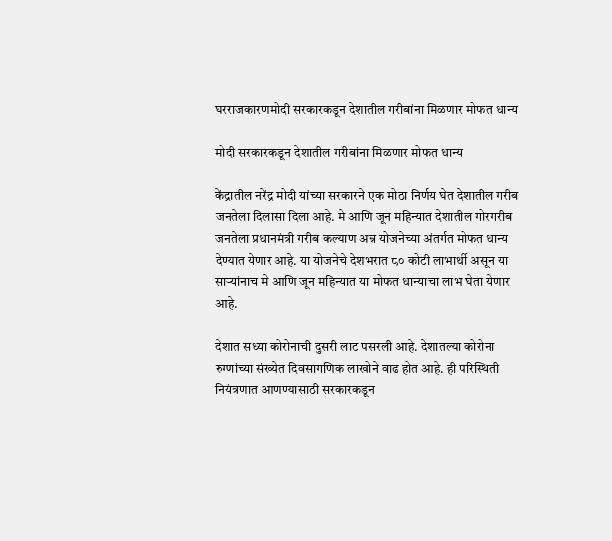घरराजकारणमोदी सरकारकडून देशातील गरीबांना मिळणार मोफत धान्य

मोदी सरकारकडून देशातील गरीबांना मिळणार मोफत धान्य

केंद्रातील नरेंद्र मोदी यांच्या सरकारने एक मोठा निर्णय घेत देशातील गरीब जनतेला दिलासा दिला आहे. मे आणि जून महिन्यात देशातील गोरगरीब जनतेला प्रधानमंत्री गरीब कल्याण अन्न योजनेच्या अंतर्गत मोफत धान्य देण्यात येणार आहे. या योजनेचे देशभरात ८० कोटी लाभार्थी असून या साऱ्यांनाच मे आणि जून महिन्यात या मोफत धान्याचा लाभ घेता येणार आहे.

देशात सध्या कोरोनाची दुसरी लाट पसरली आहे. देशातल्या कोरोना रुग्णांच्या संख्येत दिवसागणिक लाखोने वाढ होत आहे. ही परिस्थिती नियंत्रणात आणण्यासाठी सरकारकडून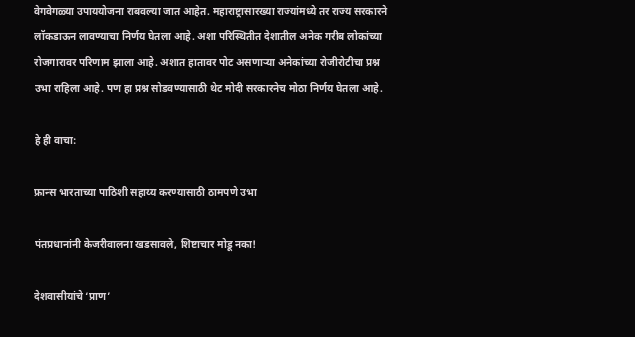वेगवेगळ्या उपाययोजना राबवल्या जात आहेत. महाराष्ट्रासारख्या राज्यांमध्ये तर राज्य सरकारने लॉकडाऊन लावण्याचा निर्णय घेतला आहे. अशा परिस्थितीत देशातील अनेक गरीब लोकांच्या रोजगारावर परिणाम झाला आहे. अशात हातावर पोट असणाऱ्या अनेकांच्या रोजीरोटीचा प्रश्न उभा राहिला आहे. पण हा प्रश्न सोडवण्यासाठी थेट मोदी सरकारनेच मोठा निर्णय घेतला आहे.

हे ही वाचा:

फ्रान्स भारताच्या पाठिशी सहाय्य करण्यासाठी ठामपणे उभा

पंतप्रधानांनी केजरीवालना खडसावले, शिष्टाचार मोडू नका!

देशवासीयांचे ‘प्राण’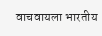वाचवायला भारतीय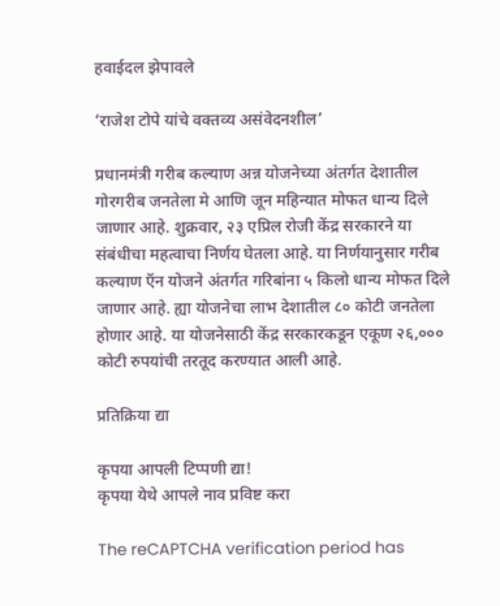हवाईदल झेपावले

‘राजेश टोपे यांचे वक्तव्य असंवेदनशील’

प्रधानमंत्री गरीब कल्याण अन्न योजनेच्या अंतर्गत देशातील गोरगरीब जनतेला मे आणि जून महिन्यात मोफत धान्य दिले जाणार आहे. शुक्रवार, २३ एप्रिल रोजी केंद्र सरकारने या संबंधीचा महत्वाचा निर्णय घेतला आहे. या निर्णयानुसार गरीब कल्याण ऍन योजने अंतर्गत गरिबांना ५ किलो धान्य मोफत दिले जाणार आहे. ह्या योजनेचा लाभ देशातील ८० कोटी जनतेला होणार आहे. या योजनेसाठी केंद्र सरकारकडून एकूण २६,००० कोटी रुपयांची तरतूद करण्यात आली आहे.

प्रतिक्रिया द्या

कृपया आपली टिप्पणी द्या!
कृपया येथे आपले नाव प्रविष्ट करा

The reCAPTCHA verification period has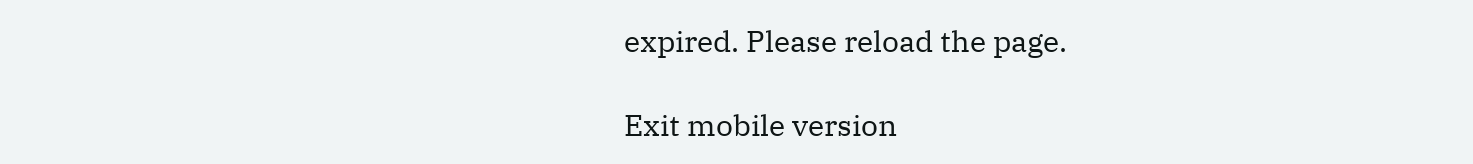expired. Please reload the page.

Exit mobile version